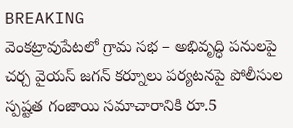BREAKING
వెంకట్రావుపేటలో గ్రామ సభ – అభివృద్ధి పనులపై చర్చ వైయస్ జగన్ కర్నూలు పర్యటనపై పోలీసుల స్పష్టత గంజాయి సమాచారానికి రూ.5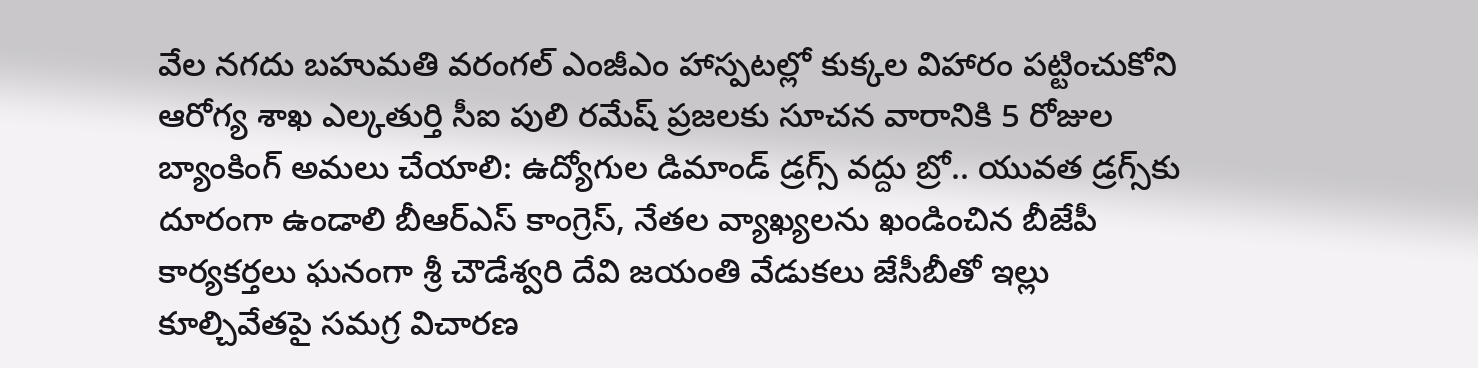వేల నగదు బహుమతి వరంగల్ ఎంజీఎం హాస్పటల్లో కుక్కల విహారం పట్టించుకోని ఆరోగ్య శాఖ ఎల్కతుర్తి సీఐ పులి రమేష్ ప్రజలకు సూచన వారానికి 5 రోజుల బ్యాంకింగ్ అమలు చేయాలి: ఉద్యోగుల డిమాండ్ డ్రగ్స్ వద్దు బ్రో.. యువత డ్రగ్స్‌కు దూరంగా ఉండాలి బీఆర్ఎస్ కాంగ్రెస్, నేతల వ్యాఖ్యలను ఖండించిన బీజేపీ కార్యకర్తలు ఘనంగా శ్రీ చౌడేశ్వరి దేవి జయంతి వేడుకలు జేసీబీతో ఇల్లు కూల్చివేతపై సమగ్ర విచారణ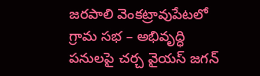జరపాలి వెంకట్రావుపేటలో గ్రామ సభ – అభివృద్ధి పనులపై చర్చ వైయస్ జగన్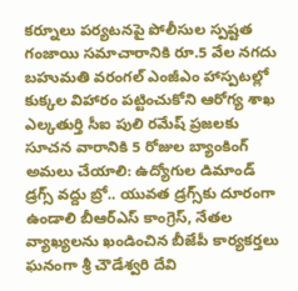కర్నూలు పర్యటనపై పోలీసుల స్పష్టత గంజాయి సమాచారానికి రూ.5 వేల నగదు బహుమతి వరంగల్ ఎంజీఎం హాస్పటల్లో కుక్కల విహారం పట్టించుకోని ఆరోగ్య శాఖ ఎల్కతుర్తి సీఐ పులి రమేష్ ప్రజలకు సూచన వారానికి 5 రోజుల బ్యాంకింగ్ అమలు చేయాలి: ఉద్యోగుల డిమాండ్ డ్రగ్స్ వద్దు బ్రో.. యువత డ్రగ్స్‌కు దూరంగా ఉండాలి బీఆర్ఎస్ కాంగ్రెస్, నేతల వ్యాఖ్యలను ఖండించిన బీజేపీ కార్యకర్తలు ఘనంగా శ్రీ చౌడేశ్వరి దేవి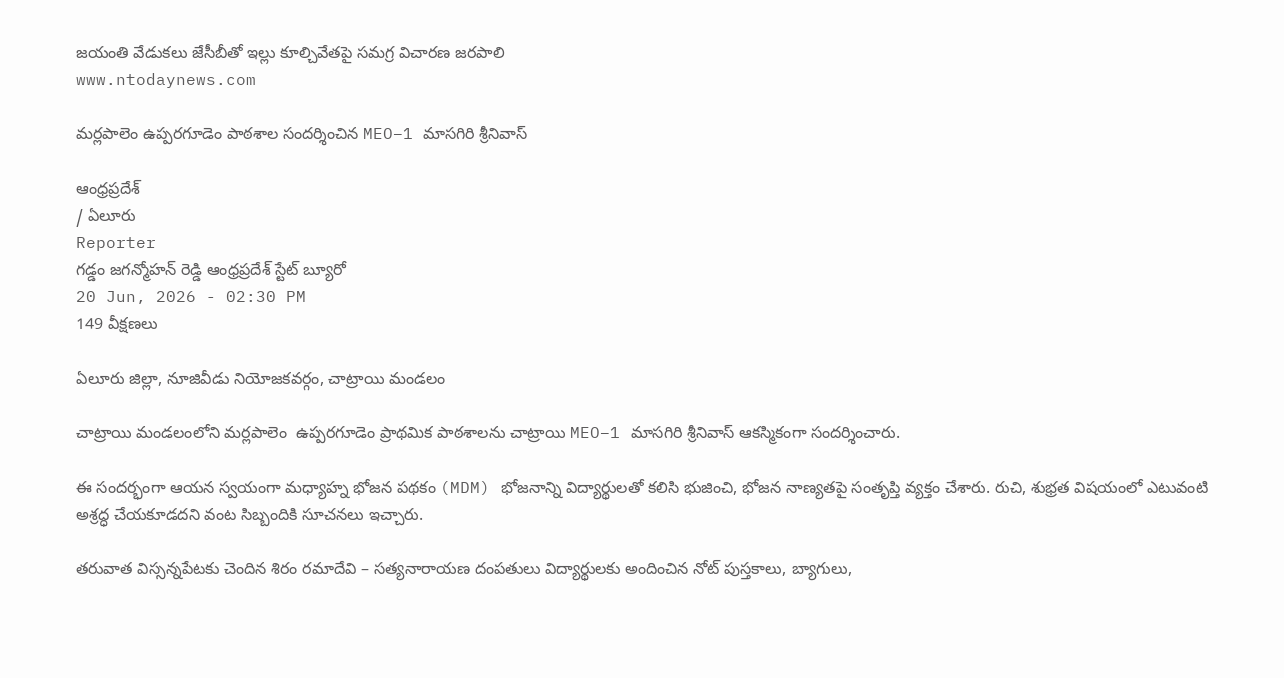జయంతి వేడుకలు జేసీబీతో ఇల్లు కూల్చివేతపై సమగ్ర విచారణ జరపాలి
www.ntodaynews.com

మర్లపాలెం ఉప్పరగూడెం పాఠశాల సందర్శించిన MEO–1 మాసగిరి శ్రీనివాస్

ఆంధ్రప్రదేశ్
/ ఏలూరు
Reporter
గడ్డం జగన్మోహన్ రెడ్డి ఆంధ్రప్రదేశ్ స్టేట్ బ్యూరో
20 Jun, 2026 - 02:30 PM
149 వీక్షణలు

ఏలూరు జిల్లా, నూజివీడు నియోజకవర్గం, చాట్రాయి మండలం

చాట్రాయి మండలంలోని మర్లపాలెం  ఉప్పరగూడెం ప్రాథమిక పాఠశాలను చాట్రాయి MEO–1 మాసగిరి శ్రీనివాస్ ఆకస్మికంగా సందర్శించారు.

ఈ సందర్భంగా ఆయన స్వయంగా మధ్యాహ్న భోజన పథకం (MDM) భోజనాన్ని విద్యార్థులతో కలిసి భుజించి, భోజన నాణ్యతపై సంతృప్తి వ్యక్తం చేశారు. రుచి, శుభ్రత విషయంలో ఎటువంటి అశ్రద్ధ చేయకూడదని వంట సిబ్బందికి సూచనలు ఇచ్చారు.

తరువాత విస్సన్నపేటకు చెందిన శిరం రమాదేవి – సత్యనారాయణ దంపతులు విద్యార్థులకు అందించిన నోట్ పుస్తకాలు, బ్యాగులు,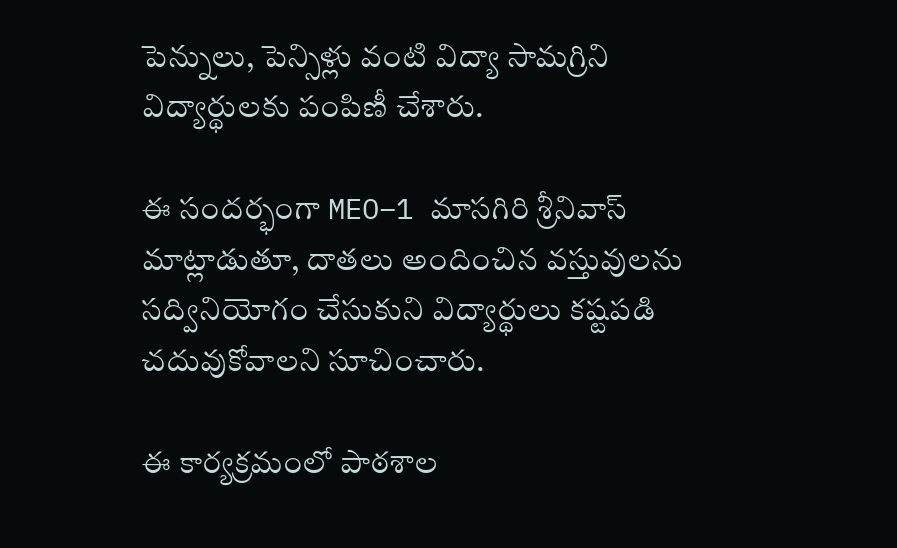పెన్నులు, పెన్సిళ్లు వంటి విద్యా సామగ్రిని విద్యార్థులకు పంపిణీ చేశారు.

ఈ సందర్భంగా MEO–1 మాసగిరి శ్రీనివాస్ మాట్లాడుతూ, దాతలు అందించిన వస్తువులను సద్వినియోగం చేసుకుని విద్యార్థులు కష్టపడి చదువుకోవాలని సూచించారు.

ఈ కార్యక్రమంలో పాఠశాల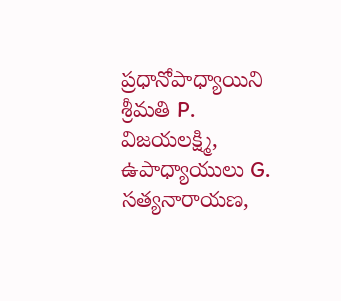ప్రధానోపాధ్యాయిని శ్రీమతి P. విజయలక్ష్మి, ఉపాధ్యాయులు G. సత్యనారాయణ,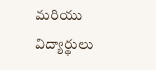మరియు విద్యార్థులు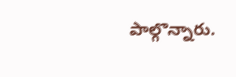పాల్గొన్నారు.